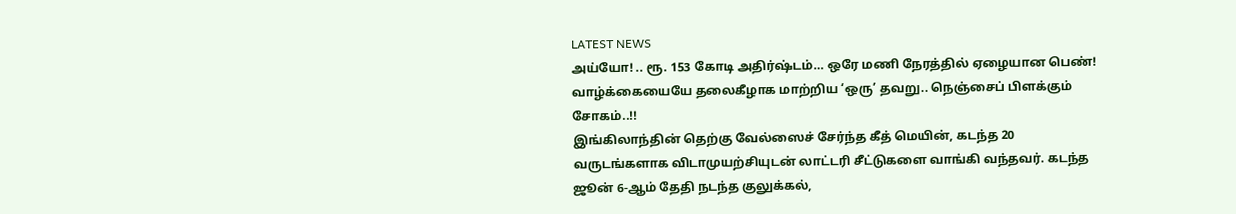LATEST NEWS
அய்யோ! .. ரூ. 153 கோடி அதிர்ஷ்டம்… ஒரே மணி நேரத்தில் ஏழையான பெண்! வாழ்க்கையையே தலைகீழாக மாற்றிய ‘ஒரு’ தவறு.. நெஞ்சைப் பிளக்கும் சோகம்..!!
இங்கிலாந்தின் தெற்கு வேல்ஸைச் சேர்ந்த கீத் மெயின், கடந்த 20 வருடங்களாக விடாமுயற்சியுடன் லாட்டரி சீட்டுகளை வாங்கி வந்தவர். கடந்த ஜூன் 6-ஆம் தேதி நடந்த குலுக்கல்,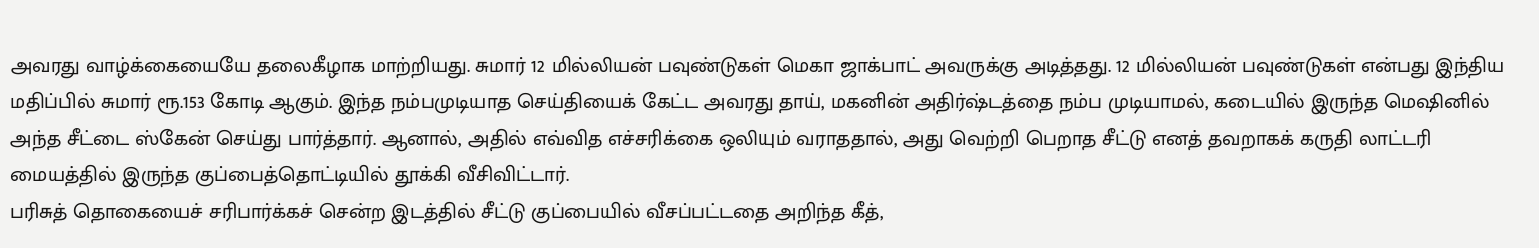அவரது வாழ்க்கையையே தலைகீழாக மாற்றியது. சுமார் 12 மில்லியன் பவுண்டுகள் மெகா ஜாக்பாட் அவருக்கு அடித்தது. 12 மில்லியன் பவுண்டுகள் என்பது இந்திய மதிப்பில் சுமார் ரூ.153 கோடி ஆகும். இந்த நம்பமுடியாத செய்தியைக் கேட்ட அவரது தாய், மகனின் அதிர்ஷ்டத்தை நம்ப முடியாமல், கடையில் இருந்த மெஷினில் அந்த சீட்டை ஸ்கேன் செய்து பார்த்தார். ஆனால், அதில் எவ்வித எச்சரிக்கை ஒலியும் வராததால், அது வெற்றி பெறாத சீட்டு எனத் தவறாகக் கருதி லாட்டரி மையத்தில் இருந்த குப்பைத்தொட்டியில் தூக்கி வீசிவிட்டார்.
பரிசுத் தொகையைச் சரிபார்க்கச் சென்ற இடத்தில் சீட்டு குப்பையில் வீசப்பட்டதை அறிந்த கீத்,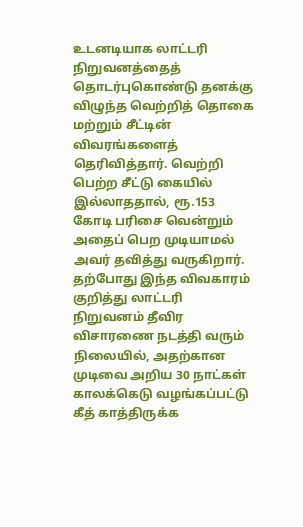உடனடியாக லாட்டரி நிறுவனத்தைத் தொடர்புகொண்டு தனக்கு விழுந்த வெற்றித் தொகை மற்றும் சீட்டின் விவரங்களைத் தெரிவித்தார். வெற்றி பெற்ற சீட்டு கையில் இல்லாததால், ரூ.153 கோடி பரிசை வென்றும் அதைப் பெற முடியாமல் அவர் தவித்து வருகிறார். தற்போது இந்த விவகாரம் குறித்து லாட்டரி நிறுவனம் தீவிர விசாரணை நடத்தி வரும் நிலையில், அதற்கான முடிவை அறிய 30 நாட்கள் காலக்கெடு வழங்கப்பட்டு கீத் காத்திருக்க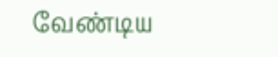வேண்டிய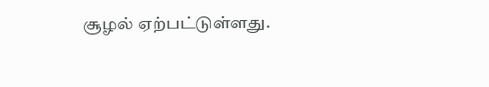சூழல் ஏற்பட்டுள்ளது.